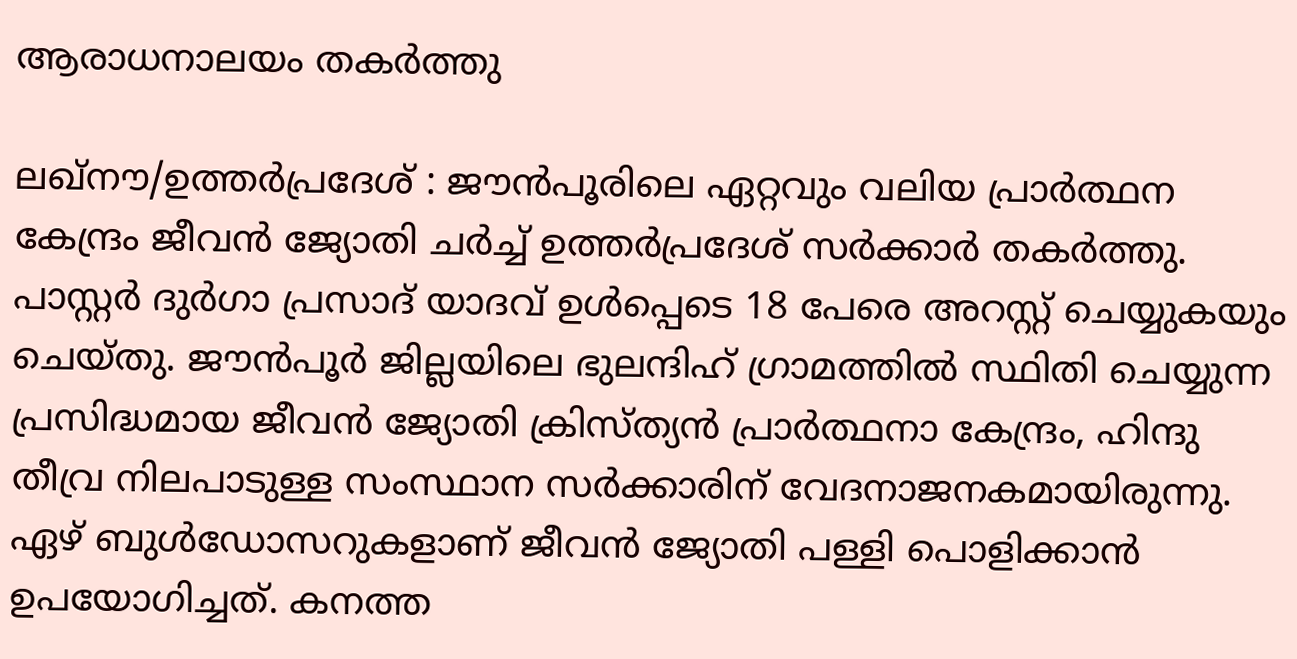ആരാധനാലയം തകർത്തു

ലഖ്‌നൗ/ഉത്തർപ്രദേശ് : ജൗൻപൂരിലെ ഏറ്റവും വലിയ പ്രാർത്ഥന കേന്ദ്രം ജീവൻ ജ്യോതി ചർച്ച് ഉത്തർപ്രദേശ് സർക്കാർ തകർത്തു. പാസ്റ്റർ ദുർഗാ പ്രസാദ് യാദവ് ഉൾപ്പെടെ 18 പേരെ അറസ്റ്റ് ചെയ്യുകയും ചെയ്തു. ജൗൻപൂർ ജില്ലയിലെ ഭുലന്ദിഹ് ഗ്രാമത്തിൽ സ്ഥിതി ചെയ്യുന്ന പ്രസിദ്ധമായ ജീവൻ ജ്യോതി ക്രിസ്ത്യൻ പ്രാർത്ഥനാ കേന്ദ്രം, ഹിന്ദു തീവ്ര നിലപാടുള്ള സംസ്ഥാന സർക്കാരിന് വേദനാജനകമായിരുന്നു. ഏഴ് ബുൾഡോസറുകളാണ് ജീവൻ ജ്യോതി പള്ളി പൊളിക്കാൻ ഉപയോഗിച്ചത്. കനത്ത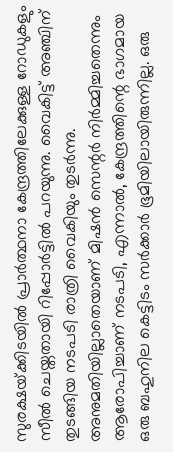സുരക്ഷയ്‌ക്കിടയിൽ പ്രാർത്ഥനാ കേന്ദ്രത്തിലേക്കുള്ള റോഡുകളും സീൽ ചെയ്തതായി റിപ്പോർട്ടിൽ പറയുന്നു. വൈകിട്ട് അഞ്ചിന് തുടങ്ങിയ നടപടി രാത്രി വൈകിയും തുടർന്നു. അനുമതിയില്ലാതെയാണ് മിഷൻ സെന്റർ നിർമ്മിച്ചതെന്നും ആരോപിച്ചാണ് നടപടി, എന്നാൽ, കേന്ദ്രത്തിന്റെ ഭാഗമായ ഒരു ബഹുനില കെട്ടിടം സർക്കാർ ഭൂമിയിലായിരുന്നില്ല. ഒരു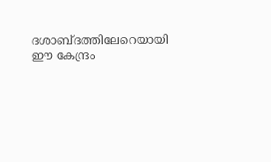ദശാബ്ദത്തിലേറെയായി ഈ കേന്ദ്രം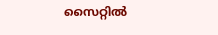സൈറ്റിൽ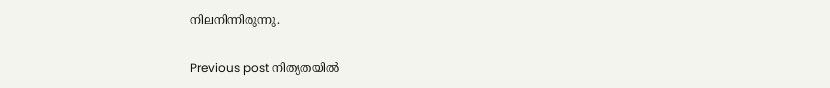നിലനിന്നിരുന്നു.

Previous post നിത്യതയിൽ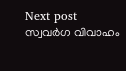Next post സ്വവർഗ വിവാഹം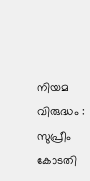നിയമ വിരുദ്ധം : സുപ്രീം കോടതി